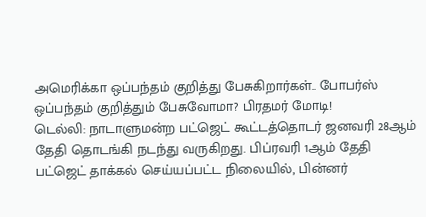அமெரிக்கா ஒப்பந்தம் குறித்து பேசுகிறார்கள்.. போபர்ஸ் ஒப்பந்தம் குறித்தும் பேசுவோமா? பிரதமர் மோடி!
டெல்லி: நாடாளுமன்ற பட்ஜெட் கூட்டத்தொடர் ஜனவரி 28ஆம் தேதி தொடங்கி நடந்து வருகிறது. பிப்ரவரி 1ஆம் தேதி பட்ஜெட் தாக்கல் செய்யப்பட்ட நிலையில், பின்னர்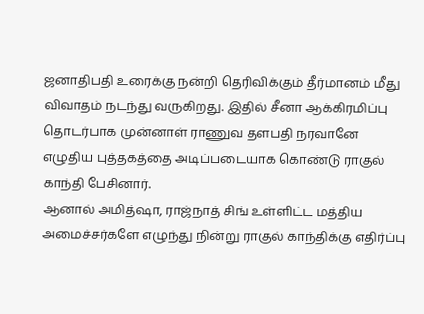ஜனாதிபதி உரைக்கு நன்றி தெரிவிக்கும் தீர்மானம் மீது விவாதம் நடந்து வருகிறது. இதில் சீனா ஆக்கிரமிப்பு தொடர்பாக முன்னாள் ராணுவ தளபதி நரவானே எழுதிய புத்தகத்தை அடிப்படையாக கொண்டு ராகுல் காந்தி பேசினார்.
ஆனால் அமித்ஷா, ராஜ்நாத் சிங் உள்ளிட்ட மத்திய அமைச்சர்களே எழுந்து நின்று ராகுல் காந்திக்கு எதிர்ப்பு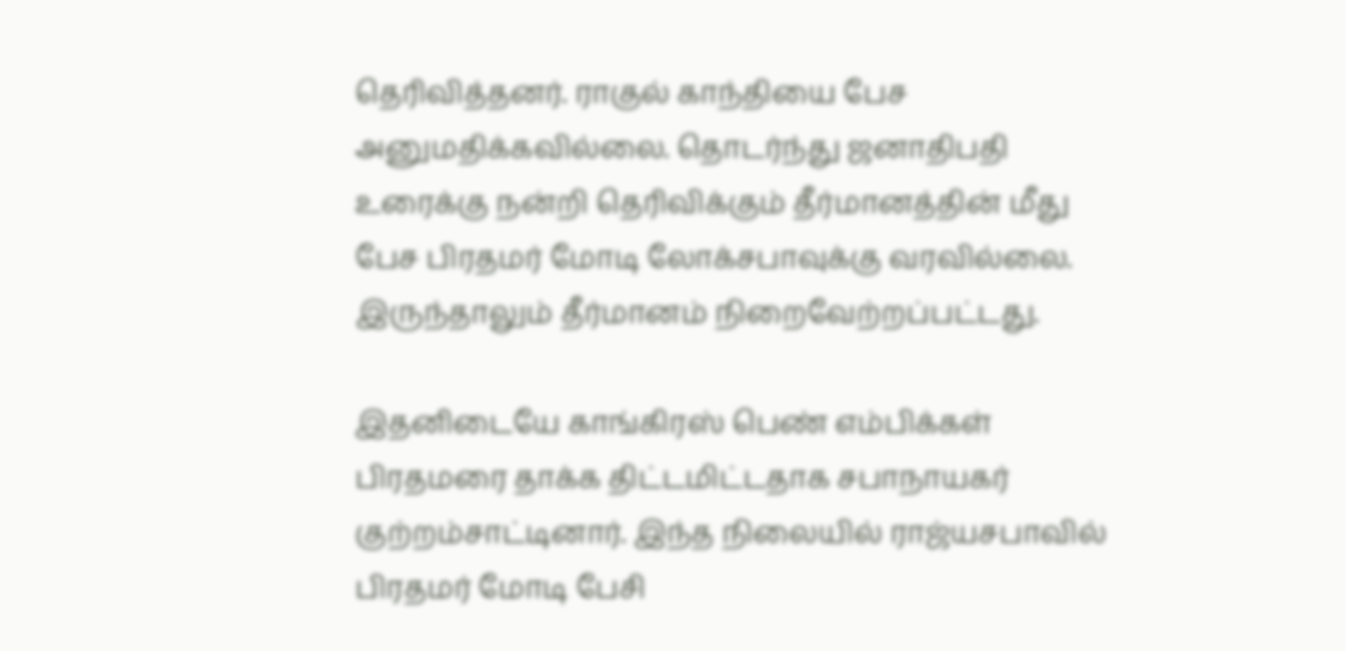தெரிவித்தனர். ராகுல் காந்தியை பேச அனுமதிக்கவில்லை. தொடர்ந்து ஜனாதிபதி உரைக்கு நன்றி தெரிவிக்கும் தீர்மானத்தின் மீது பேச பிரதமர் மோடி லோக்சபாவுக்கு வரவில்லை. இருந்தாலும் தீர்மானம் நிறைவேற்றப்பட்டது.

இதனிடையே காங்கிரஸ் பெண் எம்பிக்கள் பிரதமரை தாக்க திட்டமிட்டதாக சபாநாயகர் குற்றம்சாட்டினார். இந்த நிலையில் ராஜ்யசபாவில் பிரதமர் மோடி பேசி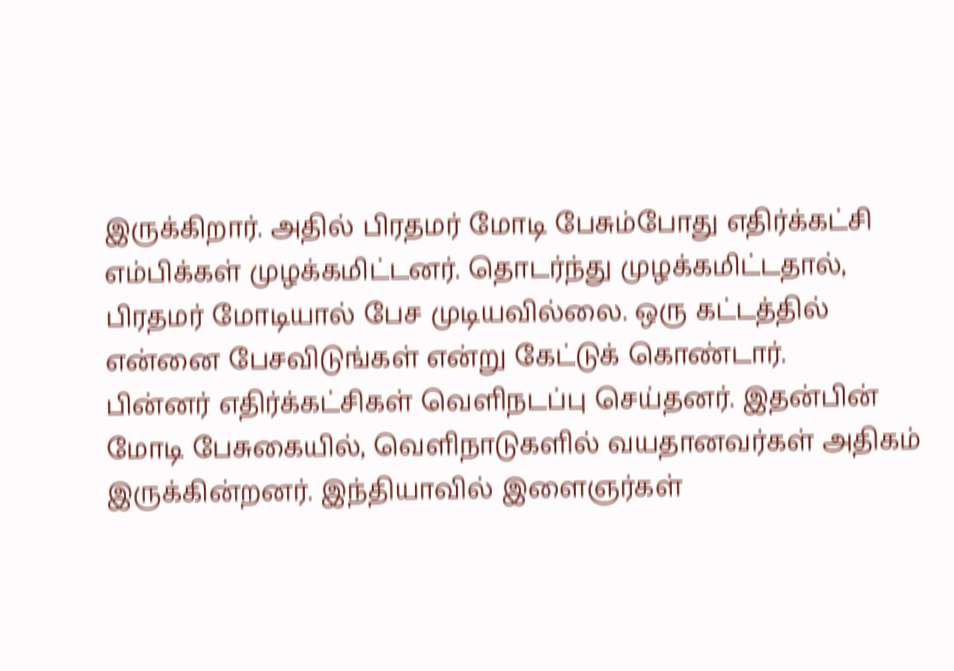இருக்கிறார். அதில் பிரதமர் மோடி பேசும்போது எதிர்க்கட்சி எம்பிக்கள் முழக்கமிட்டனர். தொடர்ந்து முழக்கமிட்டதால், பிரதமர் மோடியால் பேச முடியவில்லை. ஒரு கட்டத்தில் என்னை பேசவிடுங்கள் என்று கேட்டுக் கொண்டார்.
பின்னர் எதிர்க்கட்சிகள் வெளிநடப்பு செய்தனர். இதன்பின் மோடி பேசுகையில், வெளிநாடுகளில் வயதானவர்கள் அதிகம் இருக்கின்றனர். இந்தியாவில் இளைஞர்கள்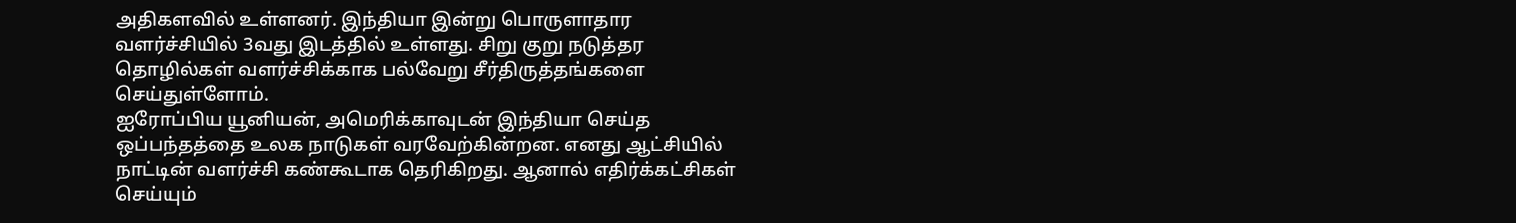அதிகளவில் உள்ளனர். இந்தியா இன்று பொருளாதார வளர்ச்சியில் 3வது இடத்தில் உள்ளது. சிறு குறு நடுத்தர தொழில்கள் வளர்ச்சிக்காக பல்வேறு சீர்திருத்தங்களை செய்துள்ளோம்.
ஐரோப்பிய யூனியன், அமெரிக்காவுடன் இந்தியா செய்த ஒப்பந்தத்தை உலக நாடுகள் வரவேற்கின்றன. எனது ஆட்சியில் நாட்டின் வளர்ச்சி கண்கூடாக தெரிகிறது. ஆனால் எதிர்க்கட்சிகள் செய்யும்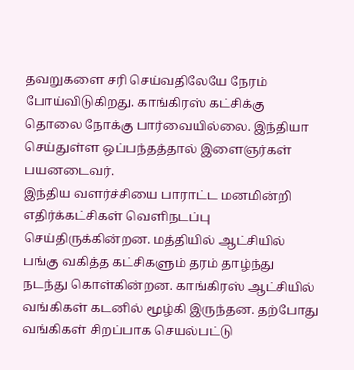தவறுகளை சரி செய்வதிலேயே நேரம் போய்விடுகிறது. காங்கிரஸ் கட்சிக்கு தொலை நோக்கு பார்வையில்லை. இந்தியா செய்துள்ள ஒப்பந்தத்தால் இளைஞர்கள் பயனடைவர்.
இந்திய வளர்ச்சியை பாராட்ட மனமின்றி எதிர்க்கட்சிகள் வெளிநடப்பு செய்திருக்கின்றன. மத்தியில் ஆட்சியில் பங்கு வகித்த கட்சிகளும் தரம் தாழ்ந்து நடந்து கொள்கின்றன. காங்கிரஸ் ஆட்சியில் வங்கிகள் கடனில் மூழ்கி இருந்தன. தற்போது வங்கிகள் சிறப்பாக செயல்பட்டு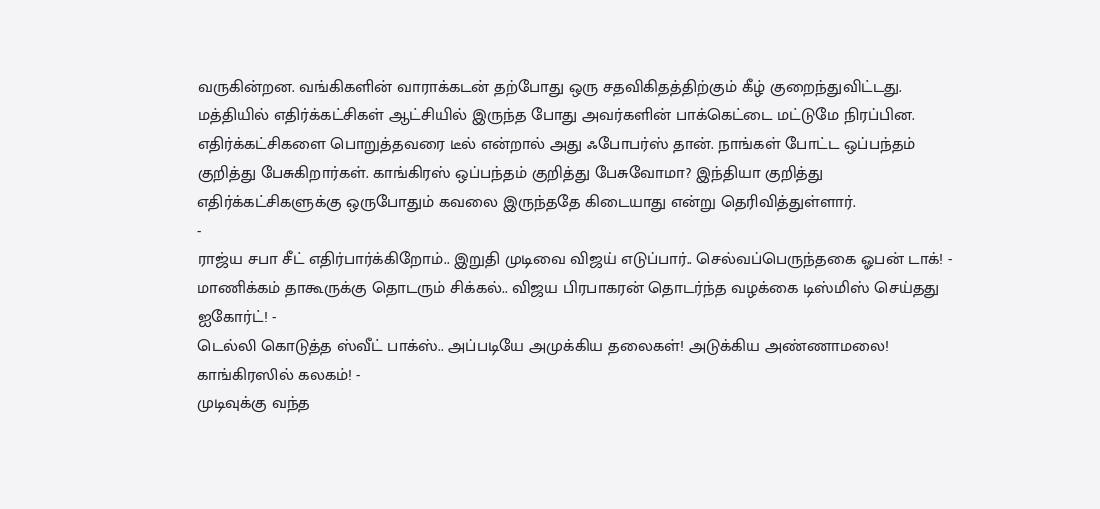வருகின்றன. வங்கிகளின் வாராக்கடன் தற்போது ஒரு சதவிகிதத்திற்கும் கீழ் குறைந்துவிட்டது.
மத்தியில் எதிர்க்கட்சிகள் ஆட்சியில் இருந்த போது அவர்களின் பாக்கெட்டை மட்டுமே நிரப்பின. எதிர்க்கட்சிகளை பொறுத்தவரை டீல் என்றால் அது ஃபோபர்ஸ் தான். நாங்கள் போட்ட ஒப்பந்தம் குறித்து பேசுகிறார்கள். காங்கிரஸ் ஒப்பந்தம் குறித்து பேசுவோமா? இந்தியா குறித்து எதிர்க்கட்சிகளுக்கு ஒருபோதும் கவலை இருந்ததே கிடையாது என்று தெரிவித்துள்ளார்.
-
ராஜ்ய சபா சீட் எதிர்பார்க்கிறோம்.. இறுதி முடிவை விஜய் எடுப்பார்.. செல்வப்பெருந்தகை ஓபன் டாக்! -
மாணிக்கம் தாகூருக்கு தொடரும் சிக்கல்.. விஜய பிரபாகரன் தொடர்ந்த வழக்கை டிஸ்மிஸ் செய்தது ஐகோர்ட்! -
டெல்லி கொடுத்த ஸ்வீட் பாக்ஸ்.. அப்படியே அமுக்கிய தலைகள்! அடுக்கிய அண்ணாமலை! காங்கிரஸில் கலகம்! -
முடிவுக்கு வந்த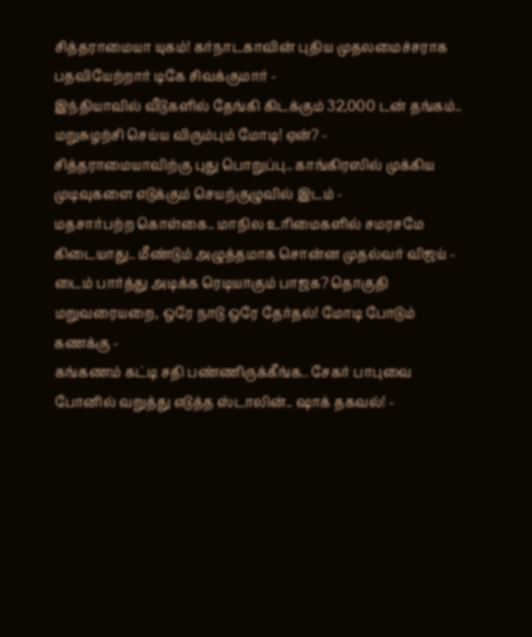சித்தராமையா யுகம்! கர்நாடகாவின் புதிய முதலமைச்சராக பதவியேற்றார் டிகே சிவக்குமார் -
இந்தியாவில் வீடுகளில் தேங்கி கிடக்கும் 32,000 டன் தங்கம்.. மறுசுழற்சி செய்ய விரும்பும் மோடி! ஏன்? -
சித்தராமையாவிற்கு புது பொறுப்பு.. காங்கிரஸில் முக்கிய முடிவுகளை எடுக்கும் செயற்குழுவில் இடம் -
மதசார்பற்ற கொள்கை.. மாநில உரிமைகளில் சமரசமே கிடையாது.. மீண்டும் அழுத்தமாக சொன்ன முதல்வர் விஜய் -
டைம் பார்த்து அடிக்க ரெடியாகும் பாஜக? தொகுதி மறுவரையறை, ஒரே நாடு ஒரே தேர்தல்! மோடி போடும் கணக்கு -
கங்கணம் கட்டி சதி பண்ணிருக்கீங்க.. சேகர் பாபுவை போனில் வறுத்து எடுத்த ஸ்டாலின்.. ஷாக் தகவல்! -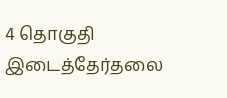4 தொகுதி இடைத்தேர்தலை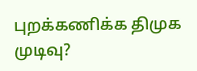புறக்கணிக்க திமுக முடிவு?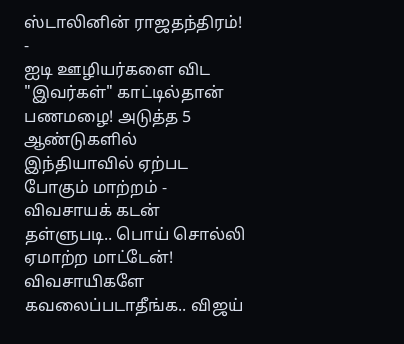ஸ்டாலினின் ராஜதந்திரம்! -
ஐடி ஊழியர்களை விட "இவர்கள்" காட்டில்தான் பணமழை! அடுத்த 5 ஆண்டுகளில் இந்தியாவில் ஏற்பட போகும் மாற்றம் -
விவசாயக் கடன் தள்ளுபடி.. பொய் சொல்லி ஏமாற்ற மாட்டேன்! விவசாயிகளே கவலைப்படாதீங்க.. விஜய்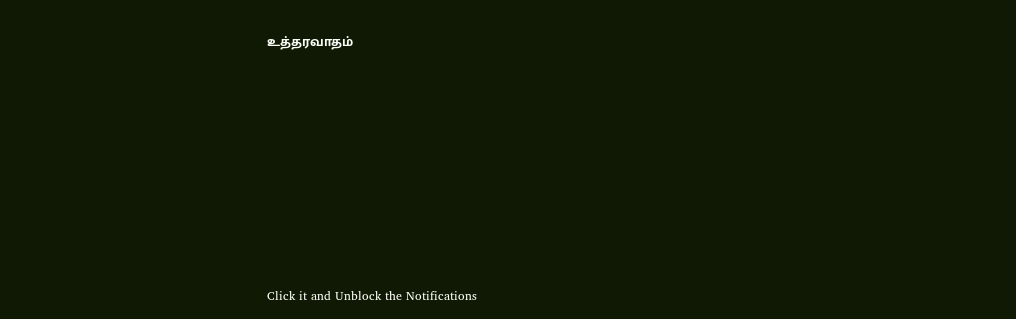உத்தரவாதம்












Click it and Unblock the Notifications